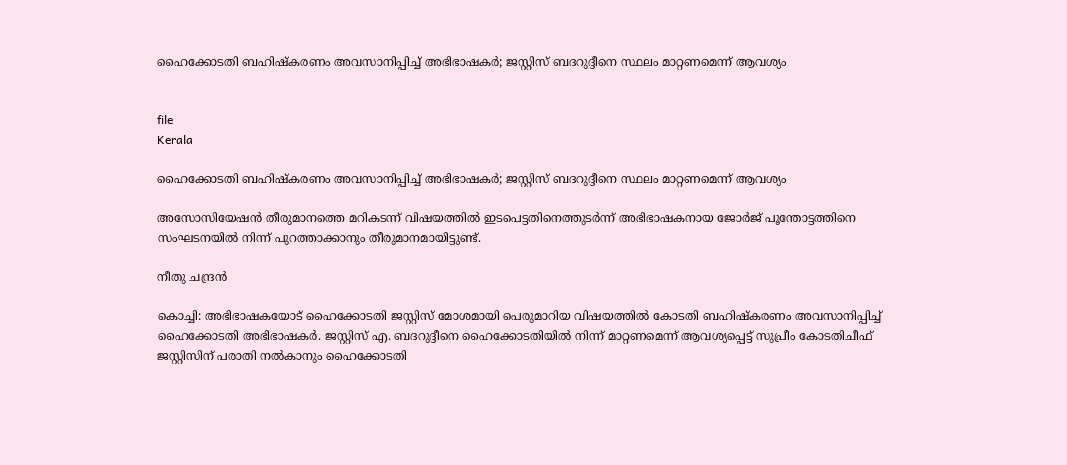ഹൈക്കോടതി ബഹിഷ്കരണം അവസാനിപ്പിച്ച് അഭിഭാഷകർ; ജസ്റ്റിസ് ബദറുദ്ദീനെ സ്ഥലം മാറ്റണമെന്ന് ആവശ്യം


file
Kerala

ഹൈക്കോടതി ബഹിഷ്കരണം അവസാനിപ്പിച്ച് അഭിഭാഷകർ; ജസ്റ്റിസ് ബദറുദ്ദീനെ സ്ഥലം മാറ്റണമെന്ന് ആവശ്യം

അസോസിയേഷൻ തീരുമാനത്തെ മറികടന്ന് വിഷയത്തിൽ ഇടപെട്ടതിനെത്തുടർന്ന് അഭിഭാഷകനായ ജോർജ് പൂന്തോട്ടത്തിനെ സംഘടനയിൽ നിന്ന് പുറത്താക്കാനും തീരുമാനമായിട്ടുണ്ട്.

നീതു ചന്ദ്രൻ

കൊച്ചി: അഭിഭാഷകയോട് ഹൈക്കോടതി ജസ്റ്റിസ് മോശമായി പെരുമാറിയ വിഷയത്തിൽ കോടതി ബഹിഷ്കരണം അവസാനിപ്പിച്ച് ഹൈക്കോടതി അഭിഭാഷകർ. ജസ്റ്റിസ് എ. ബദറുദ്ദീനെ ഹൈക്കോടതിയിൽ നിന്ന് മാറ്റണമെന്ന് ആവശ്യപ്പെട്ട് സുപ്രീം കോടതിചീഫ് ജസ്റ്റിസിന് പരാതി നൽകാനും ഹൈക്കോടതി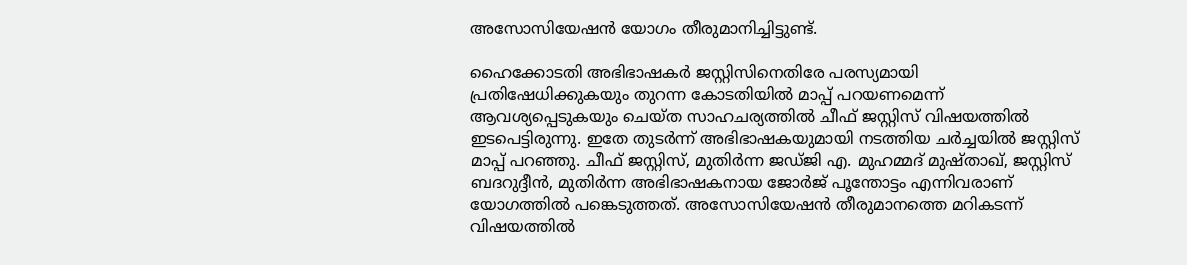അസോസിയേഷൻ യോഗം തീരുമാനിച്ചിട്ടുണ്ട്.

ഹൈക്കോടതി അഭിഭാഷകർ ജസ്റ്റിസിനെതിരേ പരസ്യമായി പ്രതിഷേധിക്കുകയും തുറന്ന കോടതിയിൽ മാപ്പ് പറയണമെന്ന് ആവശ്യപ്പെടുകയും ചെയ്ത സാഹചര്യത്തിൽ ചീഫ് ജസ്റ്റിസ് വിഷയത്തിൽ ഇടപെട്ടിരുന്നു. ഇതേ തുടർന്ന് അഭിഭാഷകയുമായി നടത്തിയ ചർച്ചയിൽ ജസ്റ്റിസ് മാപ്പ് പറഞ്ഞു. ചീഫ് ജസ്റ്റിസ്, മുതിർന്ന ജഡ്ജി എ. മുഹമ്മദ് മുഷ്താഖ്, ജസ്റ്റിസ് ബദറുദ്ദീൻ, മുതിർന്ന അഭിഭാഷകനായ ജോർജ് പൂന്തോട്ടം എന്നിവരാണ് യോഗത്തിൽ പങ്കെടുത്തത്. അസോസിയേഷൻ തീരുമാനത്തെ മറികടന്ന് വിഷയത്തിൽ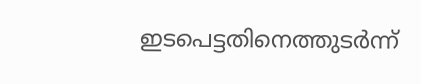ഇടപെട്ടതിനെത്തുടർന്ന്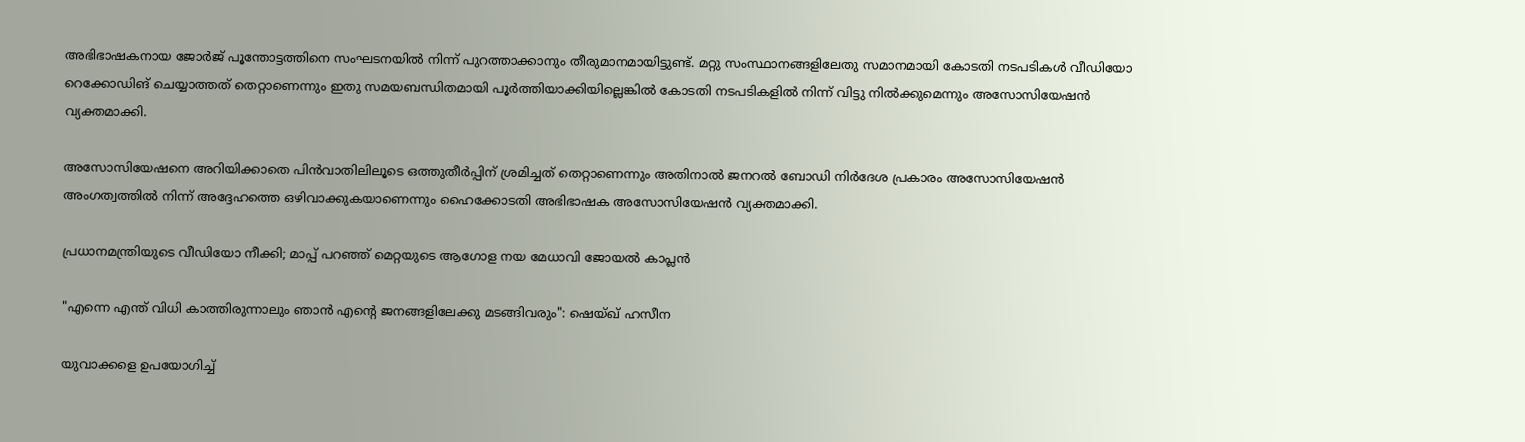അഭിഭാഷകനായ ജോർജ് പൂന്തോട്ടത്തിനെ സംഘടനയിൽ നിന്ന് പുറത്താക്കാനും തീരുമാനമായിട്ടുണ്ട്. മറ്റു സംസ്ഥാനങ്ങളിലേതു സമാനമായി കോടതി നടപടികൾ വീഡിയോ റെക്കോഡിങ് ചെയ്യാത്തത് തെറ്റാണെന്നും ഇതു സമയബന്ധിതമായി പൂർത്തിയാക്കിയില്ലെങ്കിൽ കോടതി നടപടികളിൽ നിന്ന് വിട്ടു നിൽക്കുമെന്നും അസോസിയേഷൻ വ്യക്തമാക്കി.

അസോസിയേഷനെ അറിയിക്കാതെ പിൻവാതിലിലൂടെ ഒത്തുതീർപ്പിന് ശ്രമിച്ചത് തെറ്റാണെന്നും അതിനാൽ ജനറൽ ബോഡി നിർദേശ പ്രകാരം അസോസിയേഷൻ അംഗത്വത്തിൽ നിന്ന് അദ്ദേഹത്തെ ഒഴിവാക്കുകയാണെന്നും ഹൈക്കോടതി അഭിഭാഷക അസോസിയേഷൻ വ്യക്തമാക്കി.

പ്രധാനമന്ത്രിയുടെ വീഡിയോ നീക്കി; മാപ്പ് പറഞ്ഞ് മെറ്റയുടെ ആഗോള നയ മേധാവി ജോയൽ കാപ്ലൻ

"എന്നെ എന്ത് വിധി കാത്തിരുന്നാലും ഞാൻ എന്‍റെ ജനങ്ങളിലേക്കു മടങ്ങിവരും": ഷെയ്ഖ് ഹസീന

യുവാക്കളെ ഉപയോഗിച്ച്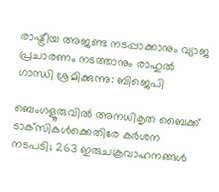രാഷ്ട്രീയ അജണ്ട നടപ്പാക്കാനും വ്യാജ പ്രചാരണം നടത്താനും രാഹുൽ ഗാന്ധി ശ്രമിക്കുന്നു: ബിജെപി

ബെംഗളൂരുവിൽ അനധികൃത ബൈക്ക് ടാക്‌സികൾക്കെതിരേ കർശന നടപടി; 263 ഇരുചക്രവാഹനങ്ങൾ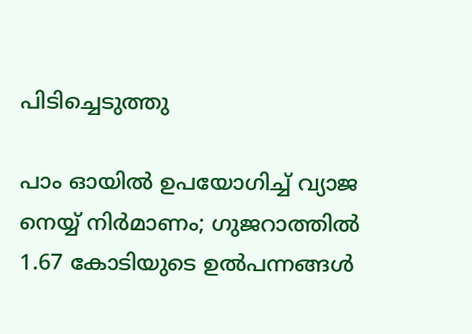പിടിച്ചെടുത്തു

പാം ഓയിൽ ഉപയോഗിച്ച് വ്യാജ നെയ്യ് നിർമാണം; ഗുജറാത്തിൽ 1.67 കോടിയുടെ ഉൽപന്നങ്ങൾ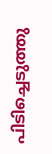പിടിച്ചെടുത്തു